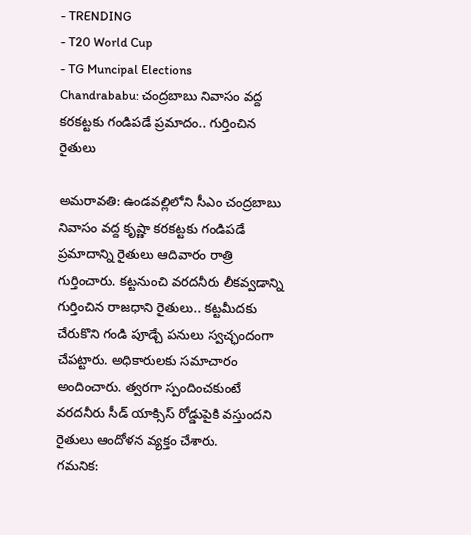- TRENDING
- T20 World Cup
- TG Muncipal Elections
Chandrababu: చంద్రబాబు నివాసం వద్ద కరకట్టకు గండిపడే ప్రమాదం.. గుర్తించిన రైతులు

అమరావతి: ఉండవల్లిలోని సీఎం చంద్రబాబు నివాసం వద్ద కృష్ణా కరకట్టకు గండిపడే ప్రమాదాన్ని రైతులు ఆదివారం రాత్రి గుర్తించారు. కట్టనుంచి వరదనీరు లీకవ్వడాన్ని గుర్తించిన రాజధాని రైతులు.. కట్టమీదకు చేరుకొని గండి పూడ్చే పనులు స్వచ్ఛందంగా చేపట్టారు. అధికారులకు సమాచారం అందించారు. త్వరగా స్పందించకుంటే వరదనీరు సీడ్ యాక్సిస్ రోడ్డుపైకి వస్తుందని రైతులు ఆందోళన వ్యక్తం చేశారు.
గమనిక: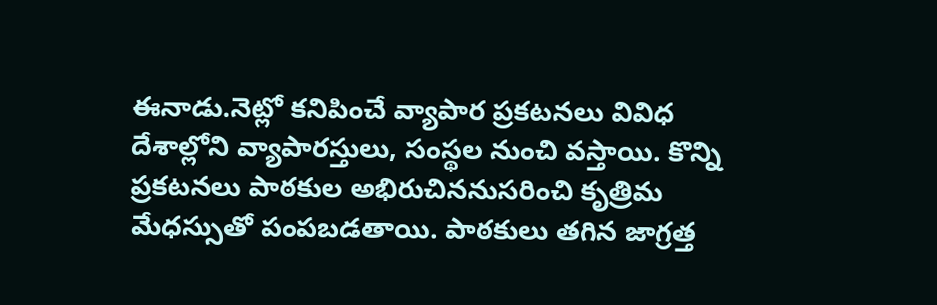ఈనాడు.నెట్లో కనిపించే వ్యాపార ప్రకటనలు వివిధ దేశాల్లోని వ్యాపారస్తులు, సంస్థల నుంచి వస్తాయి. కొన్ని ప్రకటనలు పాఠకుల అభిరుచిననుసరించి కృత్రిమ మేధస్సుతో పంపబడతాయి. పాఠకులు తగిన జాగ్రత్త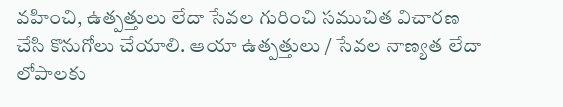వహించి, ఉత్పత్తులు లేదా సేవల గురించి సముచిత విచారణ చేసి కొనుగోలు చేయాలి. ఆయా ఉత్పత్తులు / సేవల నాణ్యత లేదా లోపాలకు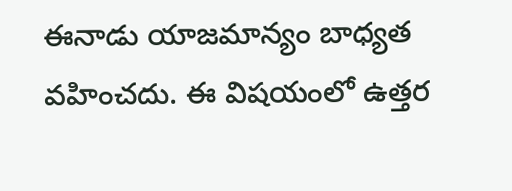ఈనాడు యాజమాన్యం బాధ్యత వహించదు. ఈ విషయంలో ఉత్తర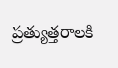ప్రత్యుత్తరాలకి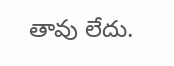తావు లేదు.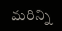మరిన్ని